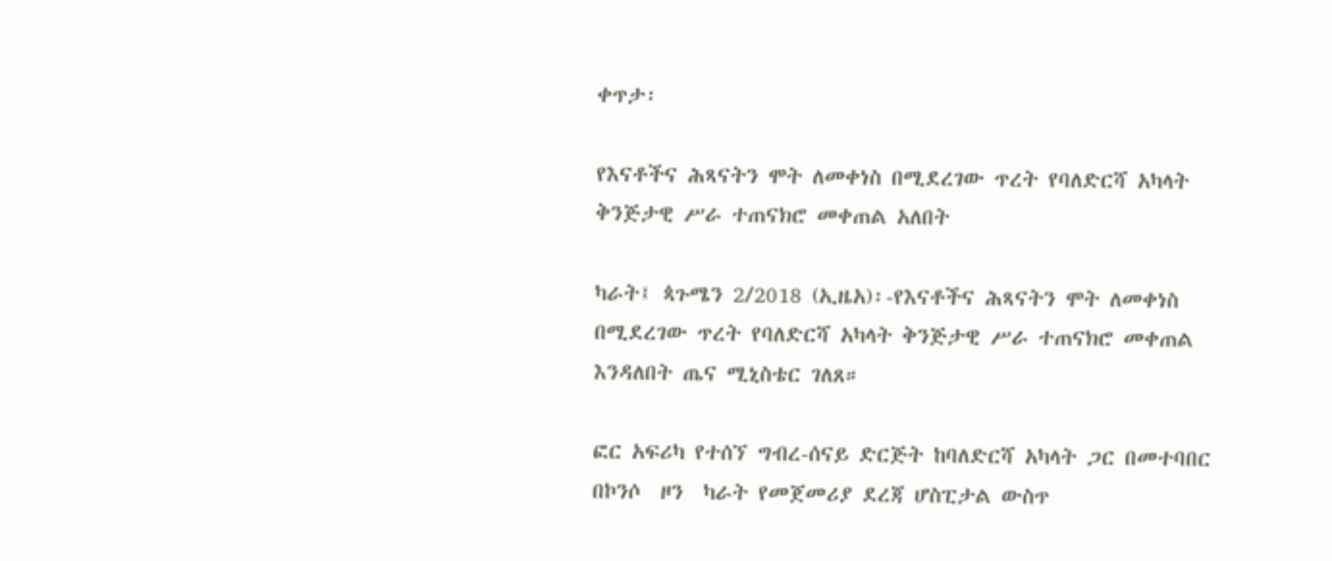ቀጥታ፡

የእናቶችና ሕጻናትን ሞት ለመቀነስ በሚደረገው ጥረት የባለድርሻ አካላት ቅንጅታዊ ሥራ ተጠናክሮ መቀጠል አለበት

ካራት፤ ጳጉሜን 2/2018 (ኢዜአ)፡-የእናቶችና ሕጻናትን ሞት ለመቀነስ በሚደረገው ጥረት የባለድርሻ አካላት ቅንጅታዊ ሥራ ተጠናክሮ መቀጠል እንዳለበት ጤና ሚኒስቴር ገለጸ።

ፎር አፍሪካ የተሰኘ ግብረ-ሰናይ ድርጅት ከባለድርሻ አካላት ጋር በመተባበር በኮንሶ  ዞን  ካራት የመጀመሪያ ደረጃ ሆስፒታል ውስጥ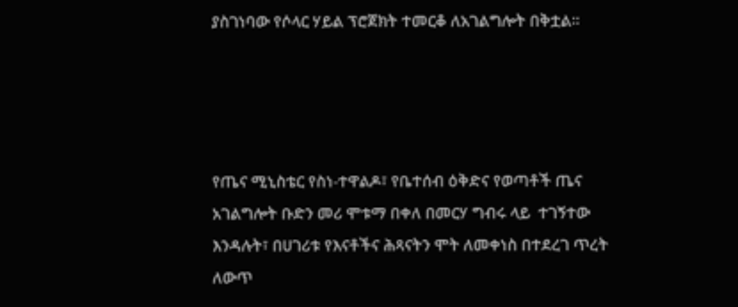ያስገነባው የሶላር ሃይል ፕሮጀክት ተመርቆ ለአገልግሎት በቅቷል።




የጤና ሚኒስቴር የስነ-ተዋልዶ፣ የቤተሰብ ዕቅድና የወጣቶች ጤና አገልግሎት ቡድን መሪ ሞቱማ በቀለ በመርሃ ግብሩ ላይ  ተገኝተው እንዳሉት፣ በሀገሪቱ የእናቶችና ሕጻናትን ሞት ለመቀነስ በተደረገ ጥረት ለውጥ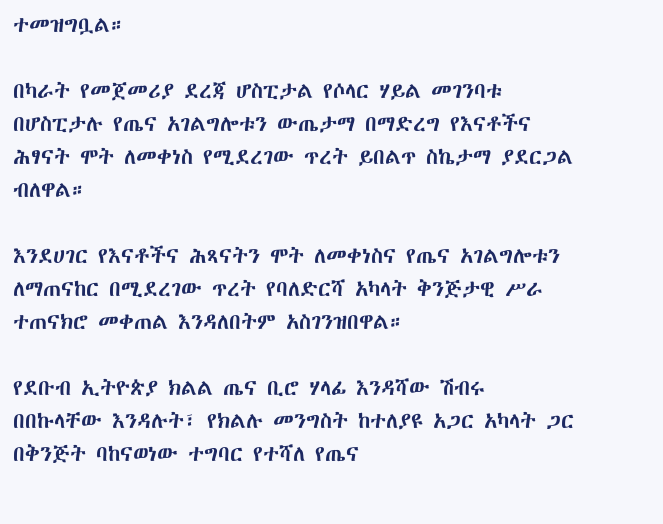ተመዝግቧል።

በካራት የመጀመሪያ ደረጃ ሆስፒታል የሶላር ሃይል መገንባቱ በሆስፒታሉ የጤና አገልግሎቱን ውጤታማ በማድረግ የእናቶችና ሕፃናት ሞት ለመቀነስ የሚደረገው ጥረት ይበልጥ ስኬታማ ያደርጋል ብለዋል።

እንደሀገር የእናቶችና ሕጻናትን ሞት ለመቀነስና የጤና አገልግሎቱን ለማጠናከር በሚደረገው ጥረት የባለድርሻ አካላት ቅንጅታዊ ሥራ ተጠናክሮ መቀጠል እንዳለበትም አስገንዝበዋል።

የደቡብ ኢትዮጵያ ክልል ጤና ቢሮ ሃላፊ እንዳሻው ሽብሩ በበኩላቸው እንዳሉት፣ የክልሉ መንግስት ከተለያዩ አጋር አካላት ጋር በቅንጅት ባከናወነው ተግባር የተሻለ የጤና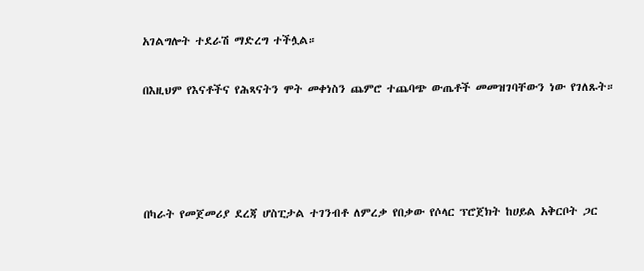አገልግሎት ተደራሽ ማድረግ ተችሏል።

በእዚህም የእናቶችና የሕጻናትን ሞት መቀነስን ጨምሮ ተጨባጭ ውጤቶች መመዝገባቸውን ነው የገለጹት።




በካራት የመጀመሪያ ደረጃ ሆስፒታል ተገንብቶ ለምረቃ የበቃው የሶላር ፕሮጀክት ከሀይል አቅርቦት ጋር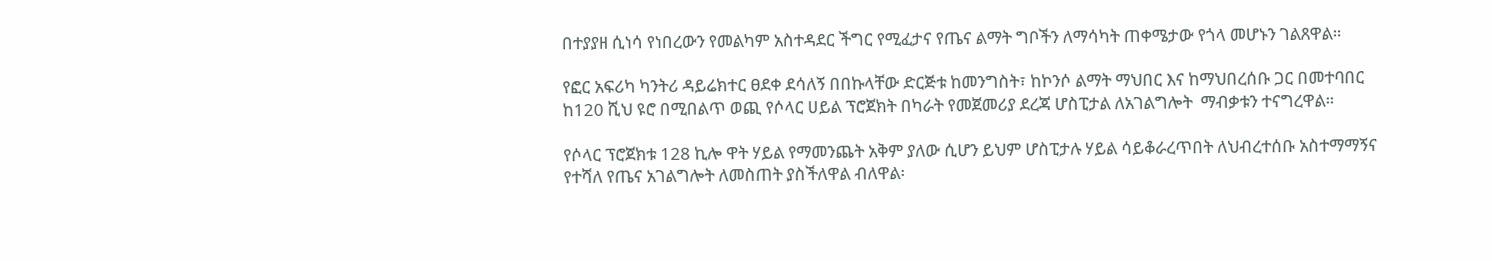በተያያዘ ሲነሳ የነበረውን የመልካም አስተዳደር ችግር የሚፈታና የጤና ልማት ግቦችን ለማሳካት ጠቀሜታው የጎላ መሆኑን ገልጸዋል።

የፎር አፍሪካ ካንትሪ ዳይሬክተር ፀደቀ ደሳለኝ በበኩላቸው ድርጅቱ ከመንግስት፣ ከኮንሶ ልማት ማህበር እና ከማህበረሰቡ ጋር በመተባበር ከ120 ሺህ ዩሮ በሚበልጥ ወጪ የሶላር ሀይል ፕሮጀክት በካራት የመጀመሪያ ደረጃ ሆስፒታል ለአገልግሎት  ማብቃቱን ተናግረዋል።

የሶላር ፕሮጀክቱ 128 ኪሎ ዋት ሃይል የማመንጨት አቅም ያለው ሲሆን ይህም ሆስፒታሉ ሃይል ሳይቆራረጥበት ለህብረተሰቡ አስተማማኝና የተሻለ የጤና አገልግሎት ለመስጠት ያስችለዋል ብለዋል፡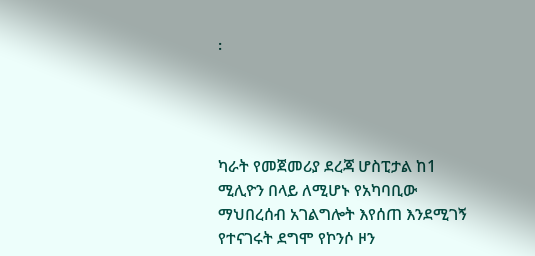፡




ካራት የመጀመሪያ ደረጃ ሆስፒታል ከ1 ሚሊዮን በላይ ለሚሆኑ የአካባቢው ማህበረሰብ አገልግሎት እየሰጠ እንደሚገኝ የተናገሩት ደግሞ የኮንሶ ዞን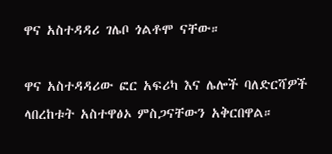ዋና አስተዳዳሪ ገሌቦ ጎልቶሞ ናቸው።

ዋና አስተዳዳሪው ፎር አፍሪካ እና ሌሎች ባለድርሻዎች ላበረከቱት አስተዋፅኦ ምስጋናቸውን አቅርበዋል።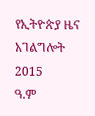የኢትዮጵያ ዜና አገልግሎት
2015
ዓ.ም